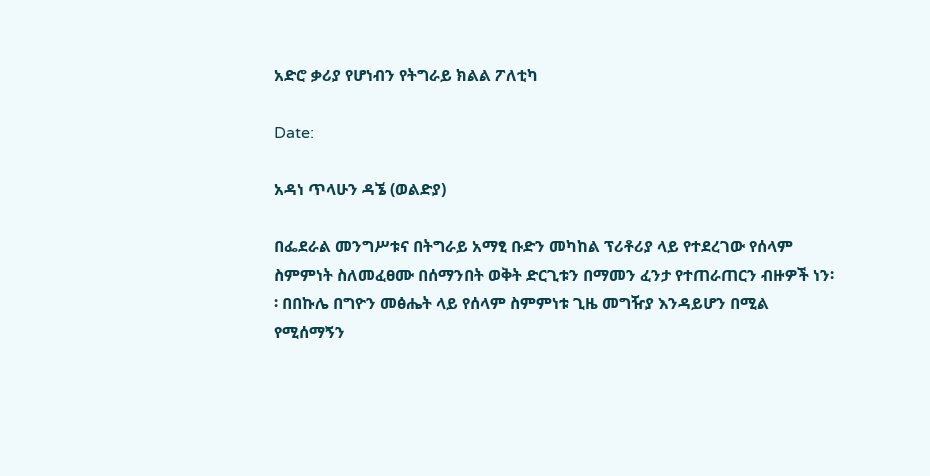አድሮ ቃሪያ የሆነብን የትግራይ ክልል ፖለቲካ

Date:

አዳነ ጥላሁን ዳኜ (ወልድያ)

በፌደራል መንግሥቱና በትግራይ አማፂ ቡድን መካከል ፕሪቶሪያ ላይ የተደረገው የሰላም ስምምነት ስለመፈፀሙ በሰማንበት ወቅት ድርጊቱን በማመን ፈንታ የተጠራጠርን ብዙዎች ነን፡፡ በበኩሌ በግዮን መፅሔት ላይ የሰላም ስምምነቱ ጊዜ መግዥያ እንዳይሆን በሚል የሚሰማኝን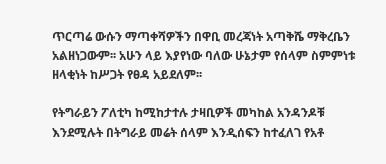ጥርጣሬ ውሱን ማጣቀሻዎችን በዋቢ መረጃነት አጣቅሼ ማቅረቤን አልዘነጋውም፡፡ አሁን ላይ እያየነው ባለው ሁኔታም የሰላም ስምምነቱ ዘላቂነት ከሥጋት የፀዳ አይደለም፡፡

የትግራይን ፖለቲካ ከሚከታተሉ ታዛቢዎች መካከል አንዳንዶቹ እንደሚሉት በትግራይ መሬት ሰላም እንዲሰፍን ከተፈለገ የአቶ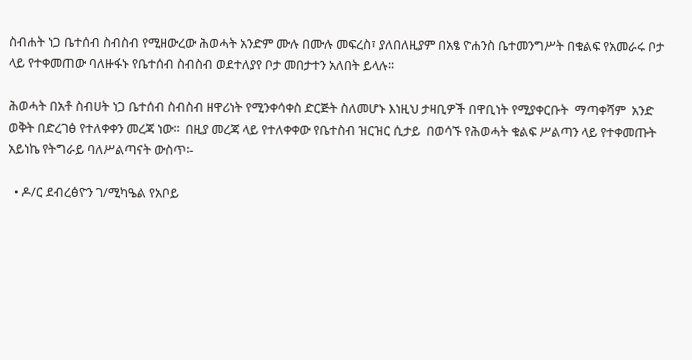ስብሐት ነጋ ቤተሰብ ስብስብ የሚዘውረው ሕወሓት አንድም ሙሉ በሙሉ መፍረስ፣ ያለበለዚያም በአፄ ዮሐንስ ቤተመንግሥት በቁልፍ የአመራሩ ቦታ ላይ የተቀመጠው ባለዙፋኑ የቤተሰብ ስብስብ ወደተለያየ ቦታ መበታተን አለበት ይላሉ፡፡

ሕወሓት በአቶ ስብሀት ነጋ ቤተሰብ ስብስብ ዘዋሪነት የሚንቀሳቀስ ድርጅት ስለመሆኑ እነዚህ ታዛቢዎች በዋቢነት የሚያቀርቡት  ማጣቀሻም  አንድ ወቅት በድረገፅ የተለቀቀን መረጃ ነው፡፡  በዚያ መረጃ ላይ የተለቀቀው የቤተስብ ዝርዝር ሲታይ  በወሳኙ የሕወሓት ቁልፍ ሥልጣን ላይ የተቀመጡት አይነኬ የትግራይ ባለሥልጣናት ውስጥ፡-

  • ዶ/ር ደብረፅዮን ገ/ሚካዔል የአቦይ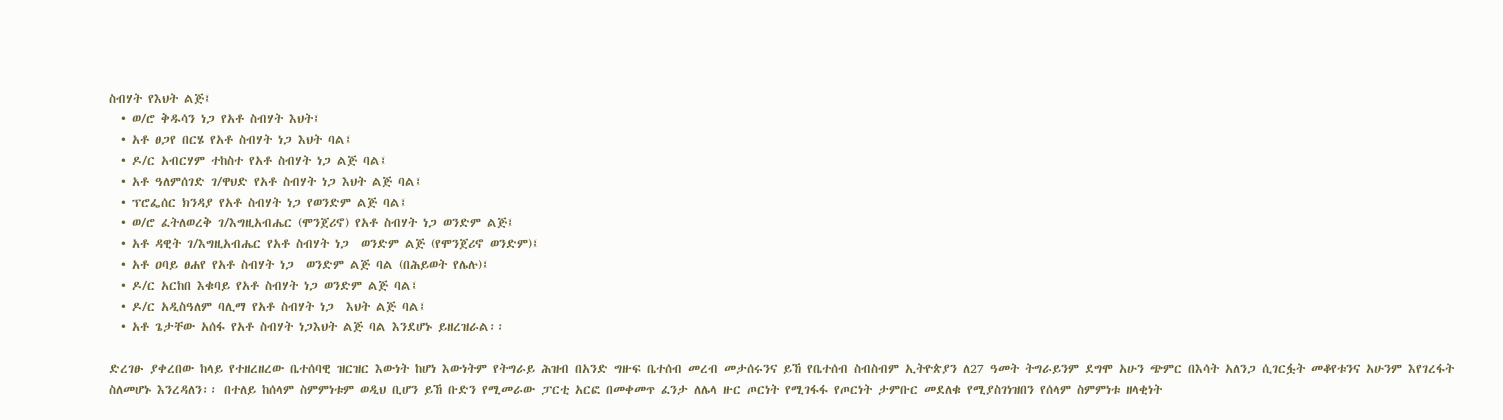ስብሃት የእህት ልጅ፤
  • ወ/ሮ ቅዱሳን ነጋ የአቶ ስብሃት እህት፤
  • አቶ ፀጋየ በርሄ የአቶ ስብሃት ነጋ እህት ባል፤
  • ዶ/ር አብርሃም ተከስተ የአቶ ስብሃት ነጋ ልጅ ባል፤
  • አቶ ዓለምሰገድ ገ/ዋህድ የአቶ ስብሃት ነጋ እህት ልጅ ባል፤
  • ፕሮፌሰር ክንዳያ የአቶ ስብሃት ነጋ የወንድም ልጅ ባል፤
  • ወ/ሮ ፈትለወረቅ ገ/እግዚአብሔር (ሞንጀሪኖ) የአቶ ስብሃት ነጋ ወንድም ልጅ፤
  • አቶ ዳዊት ገ/እግዚአብሔር የአቶ ስብሃት ነጋ  ወንድም ልጅ (የሞንጀሪኖ ወንድም)፤
  • አቶ ዐባይ ፀሐየ የአቶ ስብሃት ነጋ  ወንድም ልጅ ባል (በሕይወት የሌሉ)፤
  • ዶ/ር አርከበ እቁባይ የአቶ ስብሃት ነጋ ወንድም ልጅ ባል፤
  • ዶ/ር አዲስዓለም ባሊማ የአቶ ስብሃት ነጋ  እህት ልጅ ባል፤
  • አቶ ጌታቸው አሰፋ የአቶ ስብሃት ነጋእህት ልጅ ባል እንደሆኑ ይዘረዝራል፡፡

ድረገፁ ያቀረበው ከላይ የተዘረዘረው ቤተሰባዊ ዝርዝር እውነት ከሆነ እውነትም የትግራይ ሕዝብ በአንድ ግዙፍ ቤተሰብ መረብ መታሰሩንና ይኸ የቤተሰብ ስብስብም ኢትዮጵያን ለ27 ዓመት ትግራይንም ደግሞ አሁን ጭምር በእሳት አለንጋ ሲገርፏት መቆየቱንና አሁንም እየገረፋት ስለመሆኑ እንረዳለን፡፡ በተለይ ከሰላም ስምምነቱም ወዲህ ቢሆን ይኸ ቡድን የሚመራው ፓርቲ አርፎ በመቀመጥ ፈንታ ለሌላ ዙር ጦርነት የሚገፋፋ የጦርነት ታምቡር መደለቁ የሚያስገነዝበን የሰላም ስምምነቱ ዘላቂነት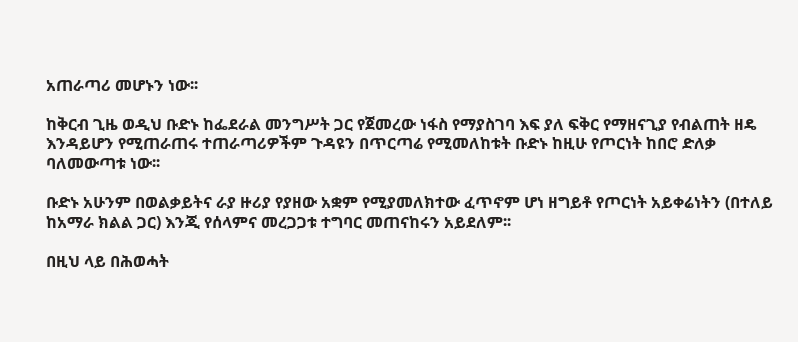አጠራጣሪ መሆኑን ነው፡፡

ከቅርብ ጊዜ ወዲህ ቡድኑ ከፌደራል መንግሥት ጋር የጀመረው ነፋስ የማያስገባ እፍ ያለ ፍቅር የማዘናጊያ የብልጠት ዘዴ እንዳይሆን የሚጠራጠሩ ተጠራጣሪዎችም ጉዳዩን በጥርጣሬ የሚመለከቱት ቡድኑ ከዚሁ የጦርነት ከበሮ ድለቃ ባለመውጣቱ ነው፡፡

ቡድኑ አሁንም በወልቃይትና ራያ ዙሪያ የያዘው አቋም የሚያመለክተው ፈጥኖም ሆነ ዘግይቶ የጦርነት አይቀሬነትን (በተለይ ከአማራ ክልል ጋር) እንጂ የሰላምና መረጋጋቱ ተግባር መጠናከሩን አይደለም፡፡

በዚህ ላይ በሕወሓት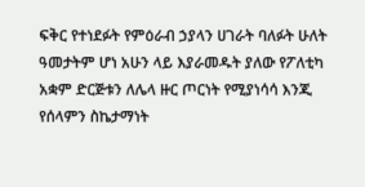ፍቅር የተነደፉት የምዕራብ ኃያላን ሀገራት ባለፉት ሁለት ዓመታትም ሆነ አሁን ላይ እያራመዱት ያለው የፖለቲካ አቋም ድርጅቱን ለሌላ ዙር ጦርነት የሚያነሳሳ እንጂ የሰላምን ስኬታማነት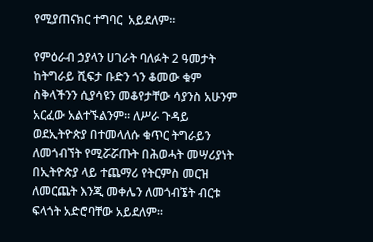የሚያጠናክር ተግባር  አይደለም፡፡

የምዕራብ ኃያላን ሀገራት ባለፉት 2 ዓመታት ከትግራይ ሺፍታ ቡድን ጎን ቆመው ቁም ስቅላችንን ሲያሳዩን መቆየታቸው ሳያንስ አሁንም አርፈው አልተኙልንም፡፡ ለሥራ ጉዳይ ወደኢትዮጵያ በተመላለሱ ቁጥር ትግራይን ለመጎብኘት የሚሯሯጡት በሕወሓት መሣሪያነት በኢትዮጵያ ላይ ተጨማሪ የትርምስ መርዝ ለመርጨት እንጂ መቀሌን ለመጎብኜት ብርቱ ፍላጎት አድሮባቸው አይደለም፡፡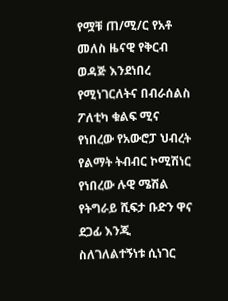የሟቹ ጠ/ሚ/ር የአቶ መለስ ዜናዊ የቅርብ ወዳጅ እንደነበረ የሚነገርለትና በብራሰልስ ፖለቲካ ቁልፍ ሚና የነበረው የአውሮፓ ህብረት የልማት ትብብር ኮሚሽነር የነበረው ሉዊ ሜሽል  የትግራይ ሺፍታ ቡድን ዋና ደጋፊ እንጂ ስለገለልተኝነቱ ሲነገር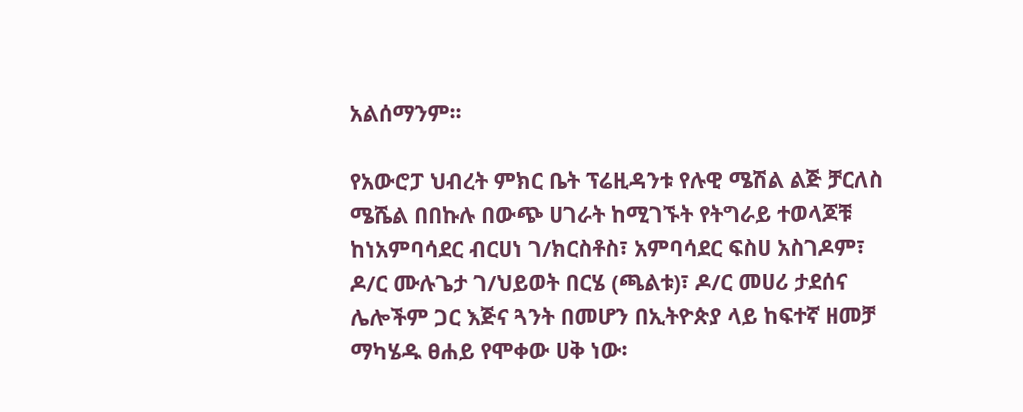አልሰማንም፡፡

የአውሮፓ ህብረት ምክር ቤት ፕሬዚዳንቱ የሉዊ ሜሽል ልጅ ቻርለስ ሜሼል በበኩሉ በውጭ ሀገራት ከሚገኙት የትግራይ ተወላጆቹ ከነአምባሳደር ብርሀነ ገ/ክርስቶስ፣ አምባሳደር ፍስሀ አስገዶም፣ ዶ/ር ሙሉጌታ ገ/ህይወት በርሄ (ጫልቱ)፣ ዶ/ር መሀሪ ታደሰና ሌሎችም ጋር እጅና ጓንት በመሆን በኢትዮጵያ ላይ ከፍተኛ ዘመቻ ማካሄዱ ፀሐይ የሞቀው ሀቅ ነው፡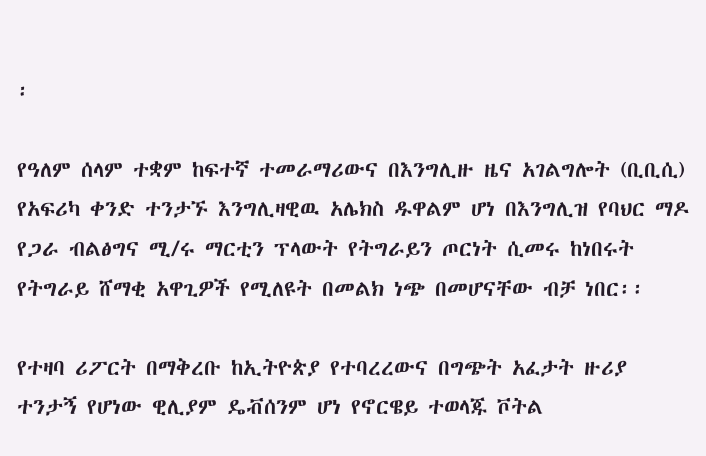፡

የዓለም ሰላም ተቋም ከፍተኛ ተመራማሪውና በእንግሊዙ ዜና አገልግሎት (ቢቢሲ) የአፍሪካ ቀንድ ተንታኙ እንግሊዛዊዉ አሌክስ ዱዋልም ሆነ በእንግሊዝ የባህር ማዶ የጋራ ብልፅግና ሚ/ሩ ማርቲን ፕላውት የትግራይን ጦርነት ሲመሩ ከነበሩት የትግራይ ሸማቂ አዋጊዎች የሚለዩት በመልክ ነጭ በመሆናቸው ብቻ ነበር፡፡

የተዛባ ሪፖርት በማቅረቡ ከኢትዮጵያ የተባረረውና በግጭት አፈታት ዙሪያ ተንታኝ የሆነው ዊሊያም ዴቭሰንም ሆነ የኖርዌይ ተወላጁ ቮትል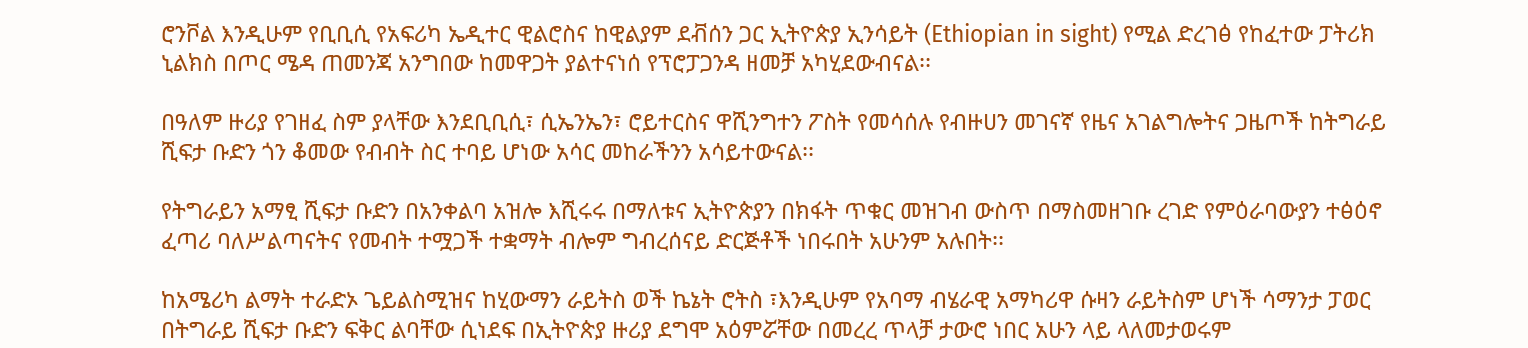ሮንቮል እንዲሁም የቢቢሲ የአፍሪካ ኤዲተር ዊልሮስና ከዊልያም ደቭሰን ጋር ኢትዮጵያ ኢንሳይት (Ethiopian in sight) የሚል ድረገፅ የከፈተው ፓትሪክ ኒልክስ በጦር ሜዳ ጠመንጃ አንግበው ከመዋጋት ያልተናነሰ የፕሮፓጋንዳ ዘመቻ አካሂደውብናል፡፡

በዓለም ዙሪያ የገዘፈ ስም ያላቸው እንደቢቢሲ፣ ሲኤንኤን፣ ሮይተርስና ዋሺንግተን ፖስት የመሳሰሉ የብዙሀን መገናኛ የዜና አገልግሎትና ጋዜጦች ከትግራይ ሺፍታ ቡድን ጎን ቆመው የብብት ስር ተባይ ሆነው አሳር መከራችንን አሳይተውናል፡፡

የትግራይን አማፂ ሺፍታ ቡድን በአንቀልባ አዝሎ እሺሩሩ በማለቱና ኢትዮጵያን በክፋት ጥቁር መዝገብ ውስጥ በማስመዘገቡ ረገድ የምዕራባውያን ተፅዕኖ ፈጣሪ ባለሥልጣናትና የመብት ተሟጋች ተቋማት ብሎም ግብረሰናይ ድርጅቶች ነበሩበት አሁንም አሉበት፡፡

ከአሜሪካ ልማት ተራድኦ ጌይልስሚዝና ከሂውማን ራይትስ ወች ኬኔት ሮትስ ፣እንዲሁም የአባማ ብሄራዊ አማካሪዋ ሱዛን ራይትስም ሆነች ሳማንታ ፓወር በትግራይ ሺፍታ ቡድን ፍቅር ልባቸው ሲነደፍ በኢትዮጵያ ዙሪያ ደግሞ አዕምሯቸው በመረረ ጥላቻ ታውሮ ነበር አሁን ላይ ላለመታወሩም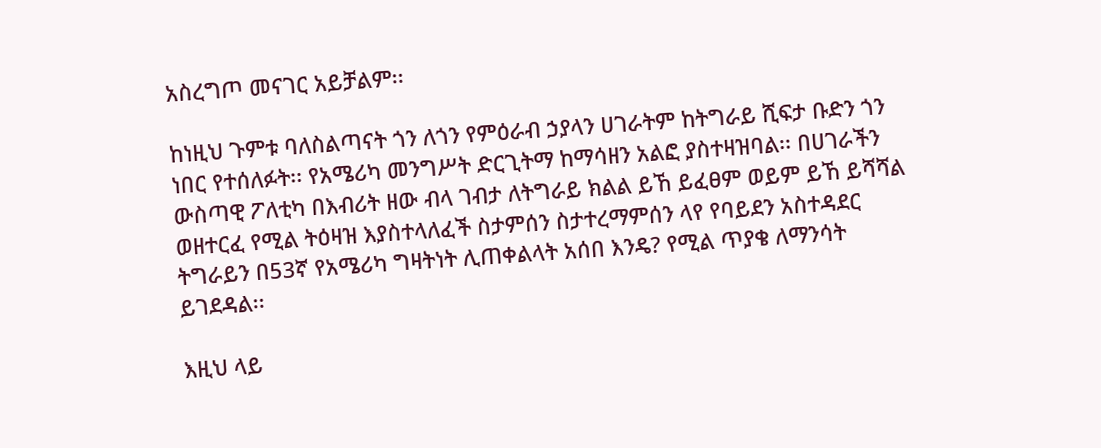አስረግጦ መናገር አይቻልም፡፡

ከነዚህ ጉምቱ ባለስልጣናት ጎን ለጎን የምዕራብ ኃያላን ሀገራትም ከትግራይ ሺፍታ ቡድን ጎን ነበር የተሰለፉት፡፡ የአሜሪካ መንግሥት ድርጊትማ ከማሳዘን አልፎ ያስተዛዝባል፡፡ በሀገራችን ውስጣዊ ፖለቲካ በእብሪት ዘው ብላ ገብታ ለትግራይ ክልል ይኸ ይፈፀም ወይም ይኸ ይሻሻል  ወዘተርፈ የሚል ትዕዛዝ እያስተላለፈች ስታምሰን ስታተረማምሰን ላየ የባይደን አስተዳደር ትግራይን በ53ኛ የአሜሪካ ግዛትነት ሊጠቀልላት አሰበ እንዴ? የሚል ጥያቄ ለማንሳት ይገደዳል፡፡

እዚህ ላይ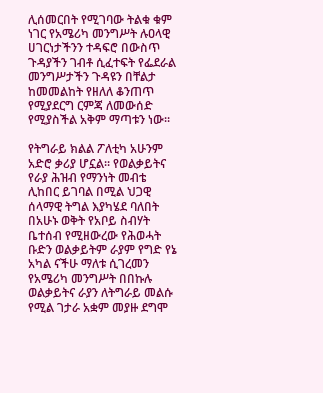ሊሰመርበት የሚገባው ትልቁ ቁም ነገር የአሜሪካ መንግሥት ሉዐላዊ ሀገርነታችንን ተዳፍሮ በውስጥ ጉዳያችን ገብቶ ሲፈተፍት የፌደራል መንግሥታችን ጉዳዩን በቸልታ ከመመልከት የዘለለ ቆንጠጥ የሚያደርግ ርምጃ ለመውሰድ የሚያስችል አቅም ማጣቱን ነው፡፡

የትግራይ ክልል ፖለቲካ አሁንም አድሮ ቃሪያ ሆኗል፡፡ የወልቃይትና የራያ ሕዝብ የማንነት መብቴ ሊከበር ይገባል በሚል ህጋዊ ሰላማዊ ትግል እያካሄደ ባለበት በአሁኑ ወቅት የአቦይ ስብሃት ቤተሰብ የሚዘውረው የሕወሓት ቡድን ወልቃይትም ራያም የግድ የኔ አካል ናችሁ ማለቱ ሲገረመን የአሜሪካ መንግሥት በበኩሉ ወልቃይትና ራያን ለትግራይ መልሱ የሚል ገታራ አቋም መያዙ ደግሞ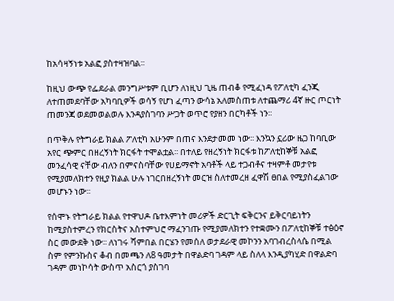ከአሳዛኝነቱ አልፎ ያስተዛዝባል፡፡

ከዚህ ውጭ የፌደራል መንግሥቱም ቢሆን ለነዚህ ጊዜ ጠብቆ የሚፈነዳ የፖለቲካ ፈንጂ ለተጠመደባቸው አካባቢዎች ወሳኝ የሆነ ፈጣን ውሳኔ አለመስጠቱ ለተጨማሪ 4ኛ ዙር ጦርነት ጠመንጃ ወደመወልወሉ እንዳያስገባን ሥጋት ወጥሮ የያዘን በርካቶች ነን፡፡

በጥቅሉ የትግራይ ክልል ፖለቲካ አሁንም በጠና እንደታመመ ነው፡፡ እንኳን ኗሪው ዜጋ ከባቢው አየር ጭምር በዘረኝነት ክርፋት ተሞልቷል፡፡ በተለይ የዘረኝነት ክርፋቱ ከፖለቲከኞቹ አልፎ  መንፈሳዊ ናቸው ብለን በምናስባቸው የሀይማኖት አባቶች ላይ ተጋብቶና ተዛምቶ መታየቱ   የሚያመለክተን የዚያ ክልል ሁሉ ነገርበዘረኝነት መርዝ ስለተመረዘ ፈዋሽ ፀበል የሚያስፈልገው መሆኑን ነው፡፡

የሰሞኑ የትግራይ ክልል የተዋህዶ ቤተእምነት መሪዎች ድርጊት ፍቅርንና ይቅርባይነትን ከሚያስተምረን የክርስትና አስተምህሮ ማፈንገጡ የሚያመለክተን የተቋሙን በፖለቲከኞቹ ተፅዕኖ ስር መውደቅ ነው፡፡ ለነገሩ ሻምበል በርሄን የመሰለ ወታደራዊ መኮንን አባገብረስላሴ በሚል ስም የምንኩስና ቆብ በመጫን ለ8 ዓመታት በዋልድባ ገዳም ላይ ስለላ እንዲያካሂድ በዋልድባ ገዳም መነኮሳት ውስጥ አስርጎ ያስገባ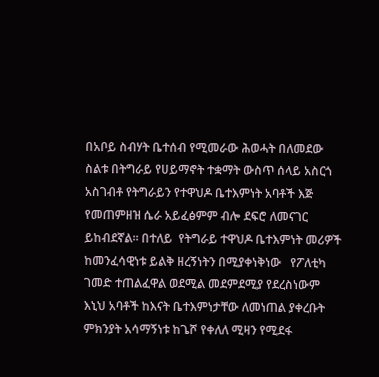በአቦይ ስብሃት ቤተሰብ የሚመራው ሕወሓት በለመደው ስልቱ በትግራይ የሀይማኖት ተቋማት ውስጥ ሰላይ አስርጎ አስገብቶ የትግራይን የተዋህዶ ቤተእምነት አባቶች እጅ የመጠምዘዝ ሴራ አይፈፅምም ብሎ ደፍሮ ለመናገር ይከብደኛል፡፡ በተለይ  የትግራይ ተዋህዶ ቤተእምነት መሪዎች ከመንፈሳዊነቱ ይልቅ ዘረኝነትን በሚያቀነቅነው   የፖለቲካ ገመድ ተጠልፈዋል ወደሚል መደምደሚያ የደረስነውም እኒህ አባቶች ከእናት ቤተእምነታቸው ለመነጠል ያቀረቡት ምክንያት አሳማኝነቱ ከጌሾ የቀለለ ሚዛን የሚደፋ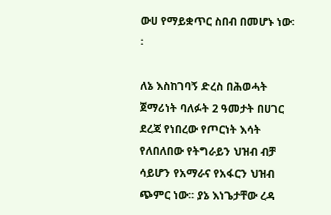ውሀ የማይቋጥር ስበብ በመሆኑ ነው፡፡

ለኔ እስከገባኝ ድረስ በሕወሓት ጀማሪነት ባለፉት 2 ዓመታት በሀገር ደረጃ የነበረው የጦርነት እሳት የለበለበው የትግራይን ህዝብ ብቻ ሳይሆን የአማራና የአፋርን ህዝብ ጭምር ነው፡፡ ያኔ እነጌታቸው ረዳ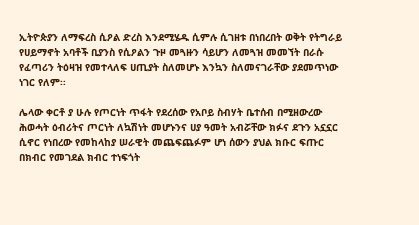ኢትዮጵያን ለማፍረስ ሲዖል ድረስ እንደሚሄዱ ሲምሉ ሲገዘቱ በነበረበት ወቅት የትግራይ የሀይማኖት አባቶች ቢያንስ የሲዖልን ጉዞ መጓዙን ሳይሆን ለመጓዝ መመኘት በራሱ የፈጣሪን ትዕዛዝ የመተላለፍ ሀጢያት ስለመሆኑ እንኳን ስለመናገራቸው ያደመጥነው ነገር የለም፡፡

ሌላው ቀርቶ ያ ሁሉ የጦርነት ጥፋት የደረሰው የአቦይ ስብሃት ቤተሰብ በሚዘውረው ሕወሓት ዕብሪትና ጦርነት ለኳሽነት መሆኑንና ሀያ ዓመት አብሯቸው ክፉና ደጉን አኗኗር ሲኖር የነበረው የመከላከያ ሠራዊት መጨፍጨፉም ሆነ ሰውን ያህል ክቡር ፍጡር በክብር የመገደል ክብር ተነፍጎት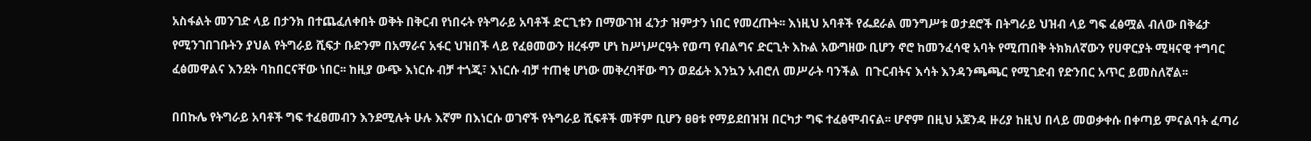አስፋልት መንገድ ላይ በታንክ በተጨፈለቀበት ወቅት በቅርብ የነበሩት የትግራይ አባቶች ድርጊቱን በማውገዝ ፈንታ ዝምታን ነበር የመረጡት፡፡ እነዚህ አባቶች የፌደራል መንግሥቱ ወታደሮች በትግራይ ህዝብ ላይ ግፍ ፈፅሟል ብለው በቅሬታ የሚንገበገቡትን ያህል የትግራይ ሺፍታ ቡድንም በአማራና አፋር ህዝበች ላይ የፈፀመውን ዘረፋም ሆነ ከሥነሥርዓት የወጣ የብልግና ድርጊት እኩል አውግዘው ቢሆን ኖሮ ከመንፈሳዊ አባት የሚጠበቅ ትክክለኛውን የሀዋርያት ሚዛናዊ ተግባር ፈፅመዋልና እንደት ባከበርናቸው ነበር፡፡ ከዚያ ውጭ እነርሱ ብቻ ተጎጂ፣ እነርሱ ብቻ ተጠቂ ሆነው መቅረባቸው ግን ወደፊት እንኳን አብሮለ መሥራት ባንችል  በጉርብትና እሳት እንዳንጫጫር የሚገድብ የድንበር አጥር ይመስለኛል፡፡

በበኩሌ የትግራይ አባቶች ግፍ ተፈፀመብን እንደሚሉት ሁሉ እኛም በእነርሱ ወገኖች የትግራይ ሺፍቶች መቸም ቢሆን ፀፀቱ የማይደበዝዝ በርካታ ግፍ ተፈፅሞብናል፡፡ ሆኖም በዚህ አጀንዳ ዙሪያ ከዚህ በላይ መወቃቀሱ በቀጣይ ምናልባት ፈጣሪ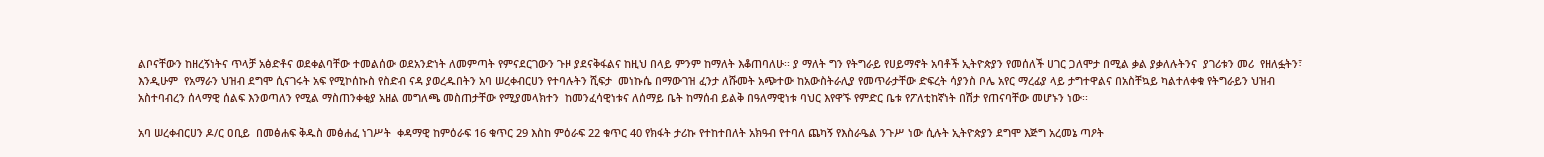ልቦናቸውን ከዘረኝነትና ጥላቻ አፅድቶና ወደቀልባቸው ተመልሰው ወደአንድነት ለመምጣት የምናደርገውን ጉዞ ያደናቅፋልና ከዚህ በላይ ምንም ከማለት እቆጠባለሁ፡፡ ያ ማለት ግን የትግራይ የሀይማኖት አባቶች ኢትዮጵያን የመሰለች ሀገር ጋለሞታ በሚል ቃል ያቃለሉትንና  ያገሪቱን መሪ  የዘለፏትን፣ እንዲሁም  የአማራን ህዝብ ደግሞ ሲናገሩት አፍ የሚኮሰኩስ የስድብ ናዳ ያወረዱበትን አባ ሠረቀብርሀን የተባሉትን ሺፍታ  መነኩሴ በማውገዝ ፈንታ ለሹመት አጭተው ከአውስትራሊያ የመጥራታቸው ድፍረት ሳያንስ ቦሌ አየር ማረፊያ ላይ ታግተዋልና በአስቸኳይ ካልተለቀቁ የትግራይን ህዝብ አስተባብረን ሰላማዊ ሰልፍ እንወጣለን የሚል ማስጠንቀቂያ አዘል መግለጫ መስጠታቸው የሚያመላክተን  ከመንፈሳዊነቱና ለሰማይ ቤት ከማሰብ ይልቅ በዓለማዊነቱ ባህር እየዋኙ የምድር ቤቱ የፖለቲከኛነት በሽታ የጠናባቸው መሆኑን ነው፡፡

አባ ሠረቀብርሀን ዶ/ር ዐቢይ  በመፅሐፍ ቅዱስ መፅሐፈ ነገሥት  ቀዳማዊ ከምዕራፍ 16 ቁጥር 29 እስከ ምዕራፍ 22 ቁጥር 40 የክፋት ታሪኩ የተከተበለት አክዓብ የተባለ ጨካኝ የእስራዔል ንጉሥ ነው ሲሉት ኢትዮጵያን ደግሞ እጅግ አረመኔ ጣዖት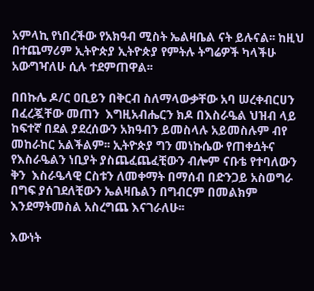አምላኪ የነበረችው የአክዓብ ሚስት ኤልዛቤል ናት ይሉናል፡፡ ከዚህ በተጨማሪም ኢትዮጵያ ኢትዮጵያ የምትሉ ትግሬዎች ካላችሁ አውግዣለሁ ሲሉ ተደምጠዋል፡፡

በበኩሌ ዶ/ር ዐቢይን በቅርብ ስለማላውቃቸው አባ ሠረቀብርሀን በፈረጇቸው መጠን  እግዚአብሔርን ክዶ በእስራዔል ህዝብ ላይ ከፍተኛ በደል ያደረሰውን አክዓብን ይመስላሉ አይመስሉም ብየ መከራከር አልችልም፡፡ ኢትዮጵያ ግን መነኩሴው የጠቀሷትና የእስራዔልን ነቢያት ያስጨፈጨፈቺውን ብሎም ናቡቴ የተባለውን ቅን  እስራዔላዊ ርስቱን ለመቀማት በማሰብ በድንጋይ አስወግራ በግፍ ያሰገደለቺውን ኤልዛቤልን በግብርም በመልክም እንደማትመስል አስረግጨ እናገራለሁ፡፡

እውነት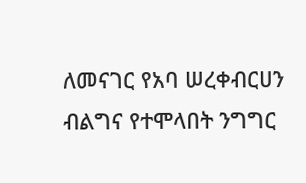ለመናገር የአባ ሠረቀብርሀን ብልግና የተሞላበት ንግግር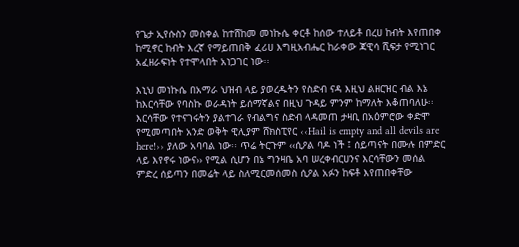የጌታ ኢየሱስን መስቀል ከተሸከመ መነኩሴ ቀርቶ ከሰው ተለይቶ በረሀ ከብት እየጠበቀ ከሚኖር ከብት እረኛ የማይጠበቅ ፈሪሀ እግዚአብሔር ከራቀው ጃዊሳ ሺፍታ የሚነገር አፈዘራፍነት የተሞላበት አነጋገር ነው፡፡

እኒህ መነኩሴ በአማራ ህዝብ ላይ ያወረዱትን የስድብ ናዳ እዚህ ልዘርዝር ብል እኔ ከእርሳቸው የባስኩ ወራዳነት ይሰማኛልና በዚህ ጉዳይ ምንም ከማለት እቆጠባለሁ፡፡ እርሳቸው የተናገሩትን ያልተገራ የብልግና ስድብ ላዳመጠ ታዛቢ በአዕምሮው ቀድሞ የሚመጣበት አንድ ወቅት ዊሊያም ሸክስፒየር ‹‹Hail is empty and all devils are here!›› ያለው አባባል ነው፡፡ ጥሬ ትርጉም ‹‹ሲዖል ባዶ ነች ፤ ሰይጣናት በሙሉ በምድር ላይ እየኖሩ ነውና›› የሚል ሲሆን በኔ ግንዛቤ አባ ሠረቀብርሀንና እርሳቸውን መሰል ምድረ ሰይጣን በመሬት ላይ ስለሚርመሰመስ ሲዖል አፉን ከፍቶ እየጠበቀቸው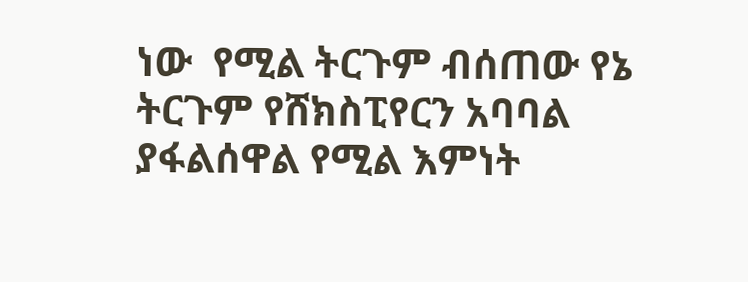ነው  የሚል ትርጉም ብሰጠው የኔ ትርጉም የሸክስፒየርን አባባል ያፋልሰዋል የሚል እምነት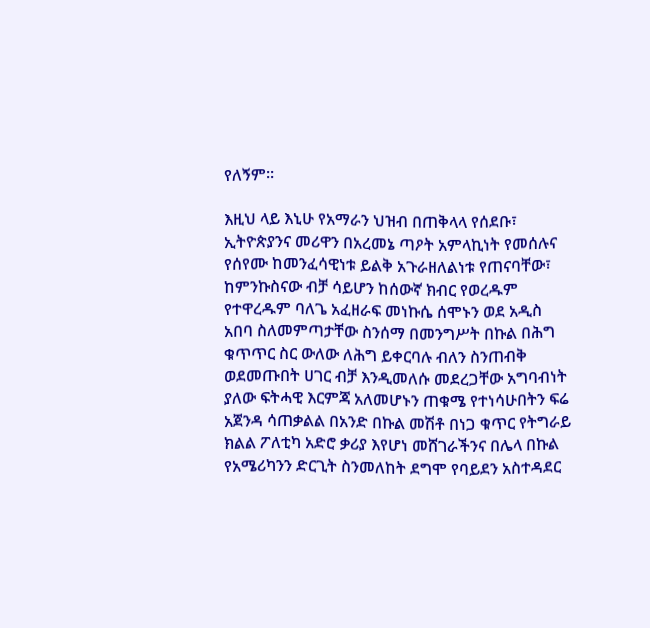የለኝም፡፡

እዚህ ላይ እኒሁ የአማራን ህዝብ በጠቅላላ የሰደቡ፣ ኢትዮጵያንና መሪዋን በአረመኔ ጣዖት አምላኪነት የመሰሉና የሰየሙ ከመንፈሳዊነቱ ይልቅ አጉራዘለልነቱ የጠናባቸው፣ ከምንኩስናው ብቻ ሳይሆን ከሰውኛ ክብር የወረዱም የተዋረዱም ባለጌ አፈዘራፍ መነኩሴ ሰሞኑን ወደ አዲስ አበባ ስለመምጣታቸው ስንሰማ በመንግሥት በኩል በሕግ ቁጥጥር ስር ውለው ለሕግ ይቀርባሉ ብለን ስንጠብቅ  ወደመጡበት ሀገር ብቻ እንዲመለሱ መደረጋቸው አግባብነት ያለው ፍትሓዊ እርምጃ አለመሆኑን ጠቁሜ የተነሳሁበትን ፍሬ አጀንዳ ሳጠቃልል በአንድ በኩል መሽቶ በነጋ ቁጥር የትግራይ ክልል ፖለቲካ አድሮ ቃሪያ እየሆነ መሸገራችንና በሌላ በኩል የአሜሪካንን ድርጊት ስንመለከት ደግሞ የባይደን አስተዳደር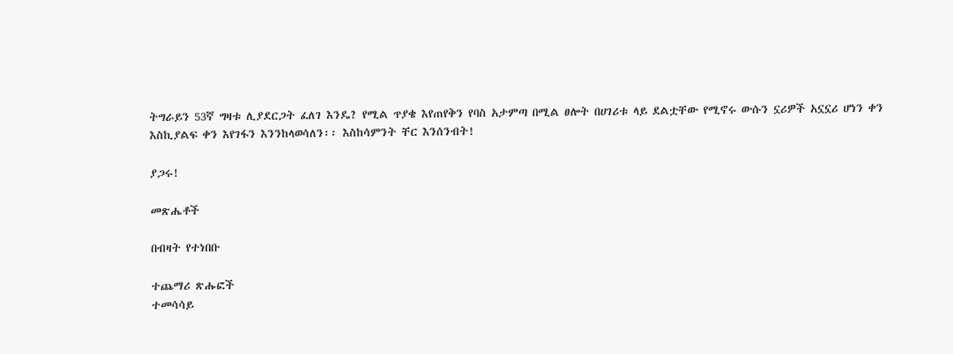ትግራይን 53ኛ ግዛቱ ሊያደርጋት ፈለገ እንዴ? የሚል ጥያቄ እየጠየቅን የባስ አታምጣ በሚል ፀሎት በሀገሪቱ ላይ ደልቷቸው የሚኖሩ ውሱን ኗሪዎች አኗኗሪ ሆነን ቀን እስኪያልፍ ቀን እየገፋን እንንከላወሳለን፡፡ እስከሳምንት ቸር እንሰንብት!

ያጋሩ!

መጽሔቶች

በብዛት የተነበቡ

ተጨማሪ ጽሑፎች
ተመሳሳይ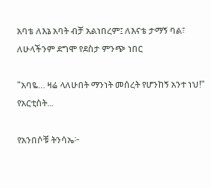አባቴ ለእኔ አባት ብቻ አልነበረም፤ ለእናቴ ታማኝ ባል፣ ለሁላችንም ደግሞ የደስታ ምንጭ ነበር

"አባዬ… ዛሬ ላለሁበት ማንነት መሰረት የሆንከኝ አንተ ነህ!" የአርቲስት...

የአንበሶቹ ትንሳኤ፦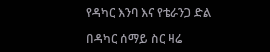የዳካር እንባ እና የቴራንጋ ድል

በዳካር ሰማይ ስር ዛሬ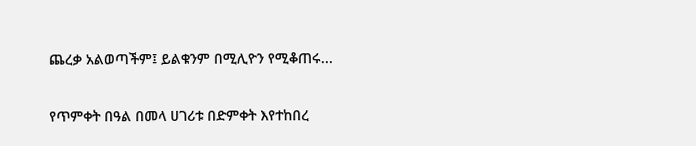ጨረቃ አልወጣችም፤ ይልቁንም በሚሊዮን የሚቆጠሩ...

የጥምቀት በዓል በመላ ሀገሪቱ በድምቀት እየተከበረ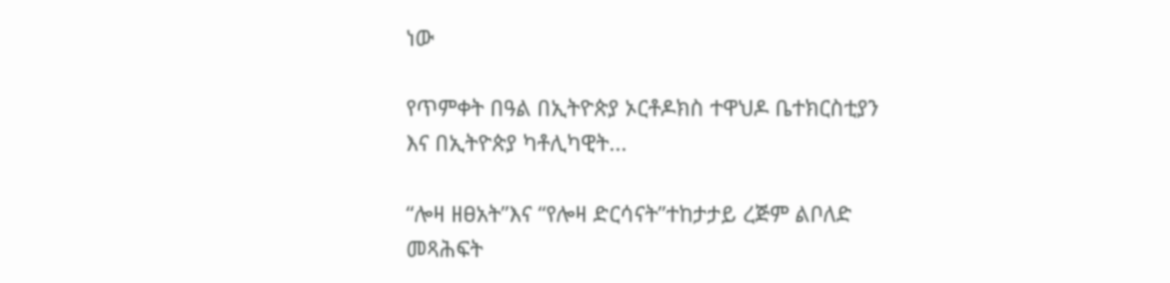ነው

የጥምቀት በዓል በኢትዮጵያ ኦርቶዶክስ ተዋህዶ ቤተክርስቲያን እና በኢትዮጵያ ካቶሊካዊት...

“ሎዛ ዘፀአት”እና “የሎዛ ድርሳናት”ተከታታይ ረጅም ልቦለድ መጻሕፍት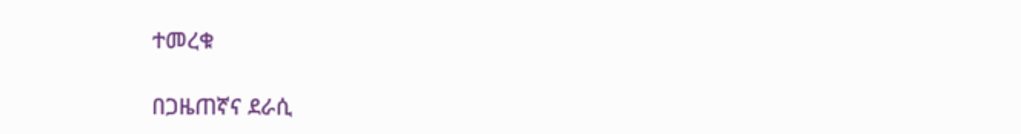ተመረቁ

በጋዜጠኛና ደራሲ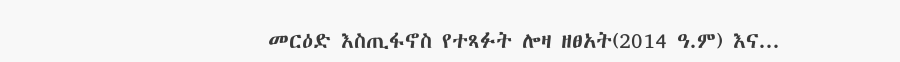መርዕድ እስጢፋኖስ የተጻፉት ሎዛ ዘፀአት(2014 ዓ.ም) እና...